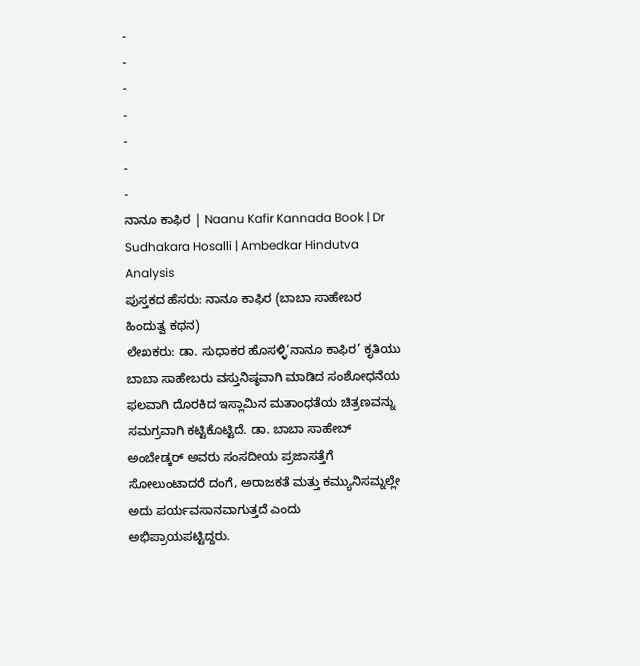-
-
-
-
-
-
-
ನಾನೂ ಕಾಫಿರ | Naanu Kafir Kannada Book | Dr Sudhakara Hosalli | Ambedkar Hindutva Analysis
ಪುಸ್ತಕದ ಹೆಸರು: ನಾನೂ ಕಾಫಿರ (ಬಾಬಾ ಸಾಹೇಬರ ಹಿಂದುತ್ವ ಕಥನ)
ಲೇಖಕರು: ಡಾ. ಸುಧಾಕರ ಹೊಸಳ್ಳಿ‘ನಾನೂ ಕಾಫಿರ’ ಕೃತಿಯು ಬಾಬಾ ಸಾಹೇಬರು ವಸ್ತುನಿಷ್ಠವಾಗಿ ಮಾಡಿದ ಸಂಶೋಧನೆಯ ಫಲವಾಗಿ ದೊರಕಿದ ಇಸ್ಲಾಮಿನ ಮತಾಂಧತೆಯ ಚಿತ್ರಣವನ್ನು ಸಮಗ್ರವಾಗಿ ಕಟ್ಟಿಕೊಟ್ಟಿದೆ. ಡಾ. ಬಾಬಾ ಸಾಹೇಬ್ ಅಂಬೇಡ್ಕರ್ ಅವರು ಸಂಸದೀಯ ಪ್ರಜಾಸತ್ತೆಗೆ ಸೋಲುಂಟಾದರೆ ದಂಗೆ, ಅರಾಜಕತೆ ಮತ್ತು ಕಮ್ಯುನಿಸಮ್ನಲ್ಲೇ ಅದು ಪರ್ಯವಸಾನವಾಗುತ್ತದೆ ಎಂದು ಅಭಿಪ್ರಾಯಪಟ್ಟಿದ್ದರು.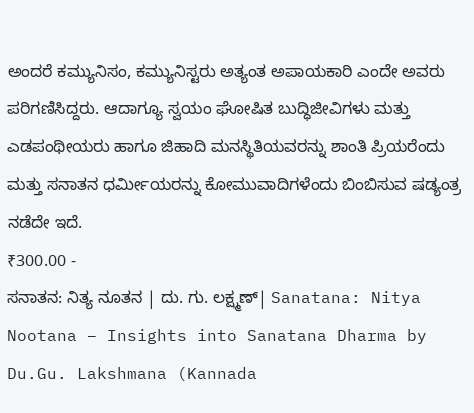ಅಂದರೆ ಕಮ್ಯುನಿಸಂ, ಕಮ್ಯುನಿಸ್ಟರು ಅತ್ಯಂತ ಅಪಾಯಕಾರಿ ಎಂದೇ ಅವರು ಪರಿಗಣಿಸಿದ್ದರು. ಆದಾಗ್ಯೂ ಸ್ವಯಂ ಘೋಷಿತ ಬುದ್ಧಿಜೀವಿಗಳು ಮತ್ತು ಎಡಪಂಥೀಯರು ಹಾಗೂ ಜಿಹಾದಿ ಮನಸ್ಥಿತಿಯವರನ್ನು ಶಾಂತಿ ಪ್ರಿಯರೆಂದು ಮತ್ತು ಸನಾತನ ಧರ್ಮೀಯರನ್ನು ಕೋಮುವಾದಿಗಳೆಂದು ಬಿಂಬಿಸುವ ಷಡ್ಯಂತ್ರ ನಡೆದೇ ಇದೆ.
₹300.00 -
ಸನಾತನ: ನಿತ್ಯ ನೂತನ | ದು. ಗು. ಲಕ್ಷ್ಮಣ್| Sanatana: Nitya Nootana – Insights into Sanatana Dharma by Du.Gu. Lakshmana (Kannada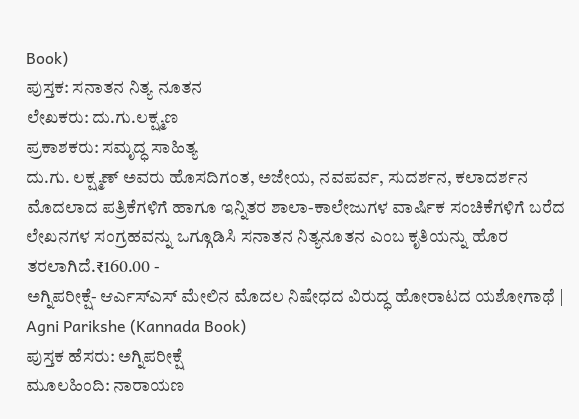Book)
ಪುಸ್ತಕ: ಸನಾತನ ನಿತ್ಯ ನೂತನ
ಲೇಖಕರು: ದು.ಗು.ಲಕ್ಷ್ಮಣ
ಪ್ರಕಾಶಕರು: ಸಮೃದ್ಧ ಸಾಹಿತ್ಯ
ದು.ಗು. ಲಕ್ಷ್ಮಣ್ ಅವರು ಹೊಸದಿಗಂತ, ಅಜೇಯ, ನವಪರ್ವ, ಸುದರ್ಶನ, ಕಲಾದರ್ಶನ ಮೊದಲಾದ ಪತ್ರಿಕೆಗಳಿಗೆ ಹಾಗೂ ಇನ್ನಿತರ ಶಾಲಾ-ಕಾಲೇಜುಗಳ ವಾರ್ಷಿಕ ಸಂಚಿಕೆಗಳಿಗೆ ಬರೆದ ಲೇಖನಗಳ ಸಂಗ್ರಹವನ್ನು ಒಗ್ಗೂಡಿಸಿ ಸನಾತನ ನಿತ್ಯನೂತನ ಎಂಬ ಕೃತಿಯನ್ನು ಹೊರ ತರಲಾಗಿದೆ.₹160.00 -
ಅಗ್ನಿಪರೀಕ್ಷೆ- ಆರ್ಎಸ್ಎಸ್ ಮೇಲಿನ ಮೊದಲ ನಿಷೇಧದ ವಿರುದ್ಧ ಹೋರಾಟದ ಯಶೋಗಾಥೆ | Agni Parikshe (Kannada Book)
ಪುಸ್ತಕ ಹೆಸರು: ಅಗ್ನಿಪರೀಕ್ಷೆ
ಮೂಲಹಿಂದಿ: ನಾರಾಯಣ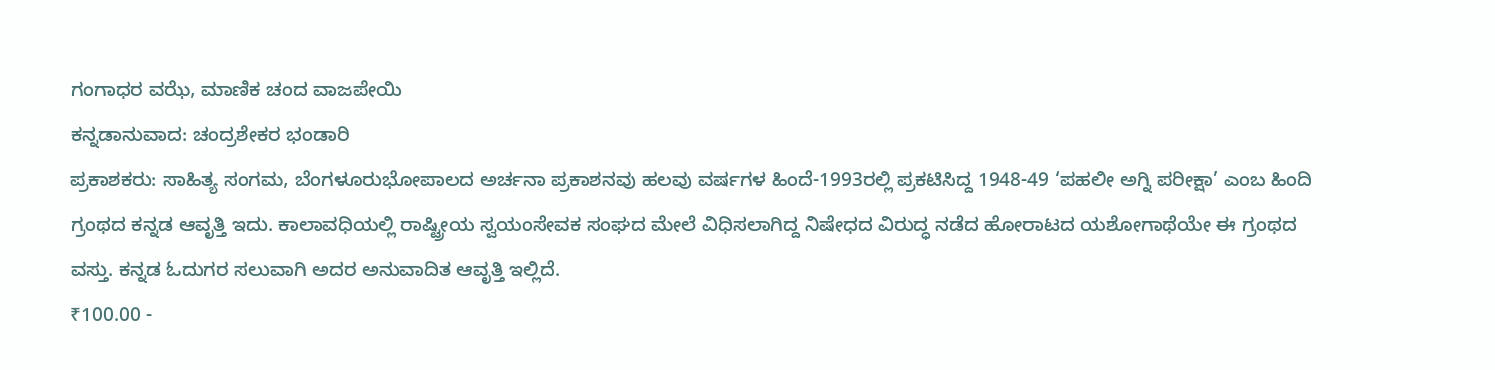ಗಂಗಾಧರ ವಝೆ, ಮಾಣಿಕ ಚಂದ ವಾಜಪೇಯಿ
ಕನ್ನಡಾನುವಾದ: ಚಂದ್ರಶೇಕರ ಭಂಡಾರಿ
ಪ್ರಕಾಶಕರು: ಸಾಹಿತ್ಯ ಸಂಗಮ, ಬೆಂಗಳೂರುಭೋಪಾಲದ ಅರ್ಚನಾ ಪ್ರಕಾಶನವು ಹಲವು ವರ್ಷಗಳ ಹಿಂದೆ-1993ರಲ್ಲಿ ಪ್ರಕಟಿಸಿದ್ದ 1948-49 ‘ಪಹಲೀ ಅಗ್ನಿ ಪರೀಕ್ಷಾ’ ಎಂಬ ಹಿಂದಿ ಗ್ರಂಥದ ಕನ್ನಡ ಆವೃತ್ತಿ ಇದು. ಕಾಲಾವಧಿಯಲ್ಲಿ ರಾಷ್ಟ್ರೀಯ ಸ್ವಯಂಸೇವಕ ಸಂಘದ ಮೇಲೆ ವಿಧಿಸಲಾಗಿದ್ದ ನಿಷೇಧದ ವಿರುದ್ಧ ನಡೆದ ಹೋರಾಟದ ಯಶೋಗಾಥೆಯೇ ಈ ಗ್ರಂಥದ ವಸ್ತು. ಕನ್ನಡ ಓದುಗರ ಸಲುವಾಗಿ ಅದರ ಅನುವಾದಿತ ಆವೃತ್ತಿ ಇಲ್ಲಿದೆ.
₹100.00 -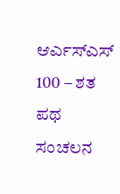ಆರ್ಎಸ್ಎಸ್ 100 – ಶತ ಪಥ ಸಂಚಲನ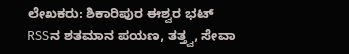ಲೇಖಕರು: ಶಿಕಾರಿಪುರ ಈಶ್ವರ ಭಟ್
RSSನ ಶತಮಾನ ಪಯಣ, ತತ್ತ್ವ, ಸೇವಾ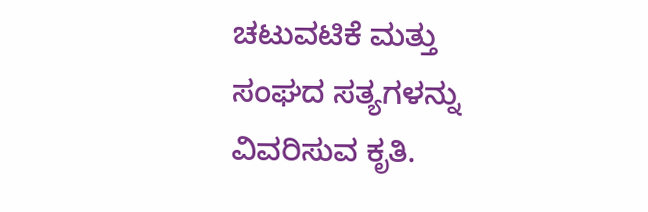ಚಟುವಟಿಕೆ ಮತ್ತು ಸಂಘದ ಸತ್ಯಗಳನ್ನು ವಿವರಿಸುವ ಕೃತಿ.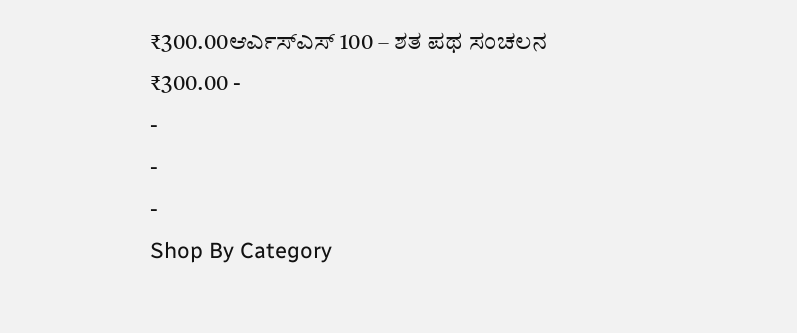₹300.00ಆರ್ಎಸ್ಎಸ್ 100 – ಶತ ಪಥ ಸಂಚಲನ
₹300.00 -
-
-
-
Shop By Category